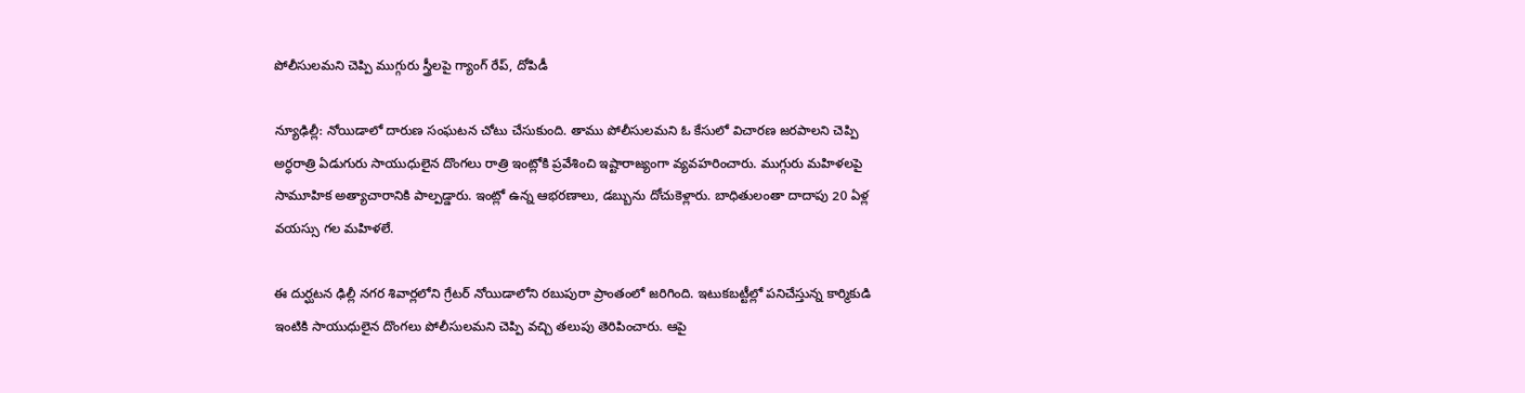పోలీసులమని చెప్పి ముగ్గురు స్త్రీలపై గ్యాంగ్ రేప్, దోపిడీ

న్యూఢిల్లీ: నోయిడాలో దారుణ సంఘటన చోటు చేసుకుంది. తాము పోలీసులమని ఓ కేసులో విచారణ జరపాలని చెప్పి అర్ధరాత్రి ఏడుగురు సాయుధులైన దొంగలు రాత్రి ఇంట్లోకి ప్రవేశించి ఇష్టారాజ్యంగా వ్యవహరించారు. ముగ్గురు మహిళలపై సామూహిక అత్యాచారానికి పాల్పడ్డారు. ఇంట్లో ఉన్న ఆభరణాలు, డబ్బును దోచుకెళ్లారు. బాధితులంతా దాదాపు 20 ఏళ్ల వయస్సు గల మహిళలే.

ఈ దుర్ఘటన ఢిల్లీ నగర శివార్లలోని గ్రేటర్ నోయిడాలోని రబుపురా ప్రాంతంలో జరిగింది. ఇటుకబట్టీల్లో పనిచేస్తున్న కార్మికుడి ఇంటికి సాయుధులైన దొంగలు పోలీసులమని చెప్పి వచ్చి తలుపు తెరిపించారు. ఆపై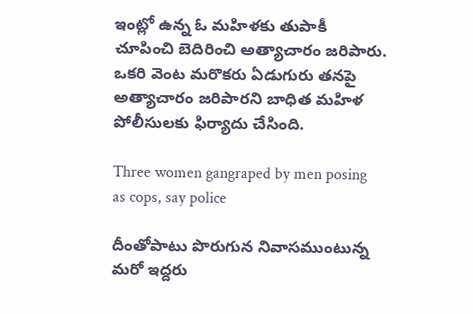ఇంట్లో ఉన్న ఓ మహిళకు తుపాకీ చూపించి బెదిరించి అత్యాచారం జరిపారు. ఒకరి వెంట మరొకరు ఏడుగురు తనపై అత్యాచారం జరిపారని బాధిత మహిళ పోలీసులకు ఫిర్యాదు చేసింది.

Three women gangraped by men posing as cops, say police

దీంతోపాటు పొరుగున నివాసముంటున్న మరో ఇద్దరు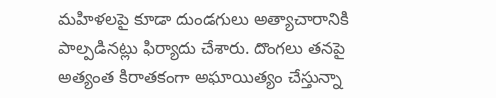మహిళలపై కూడా దుండగులు అత్యాచారానికి పాల్పడినట్లు ఫిర్యాదు చేశారు. దొంగలు తనపై అత్యంత కిరాతకంగా అఘాయిత్యం చేస్తున్నా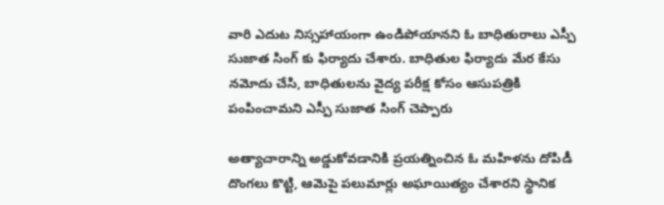వారి ఎదుట నిస్సహాయంగా ఉండిపోయానని ఓ బాధితురాలు ఎస్పీ సుజాత సింగ్ కు ఫిర్యాదు చేశారు. బాధితుల ఫిర్యాదు మేర కేసు నమోదు చేసి, బాధితులను వైద్య పరీక్ష కోసం ఆసుపత్రికి పంపించామని ఎస్పీ సుజాత సింగ్ చెప్పారు

అత్యాచారాన్ని అడ్డుకోవడానికి ప్రయత్నించిన ఓ మహిళను దోపిడీ దొంగలు కొట్టి, ఆమెపై పలుమార్లు అఘాయిత్యం చేశారని స్థానిక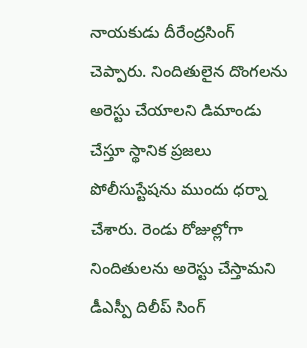నాయకుడు దీరేంద్రసింగ్ చెప్పారు. నిందితులైన దొంగలను అరెస్టు చేయాలని డిమాండు చేస్తూ స్థానిక ప్రజలు పోలీసుస్టేషను ముందు ధర్నా చేశారు. రెండు రోజుల్లోగా నిందితులను అరెస్టు చేస్తామని డీఎస్పీ దిలీప్ సింగ్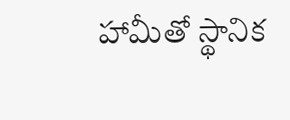హామీతో స్థానిక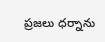ప్రజలు ధర్నాను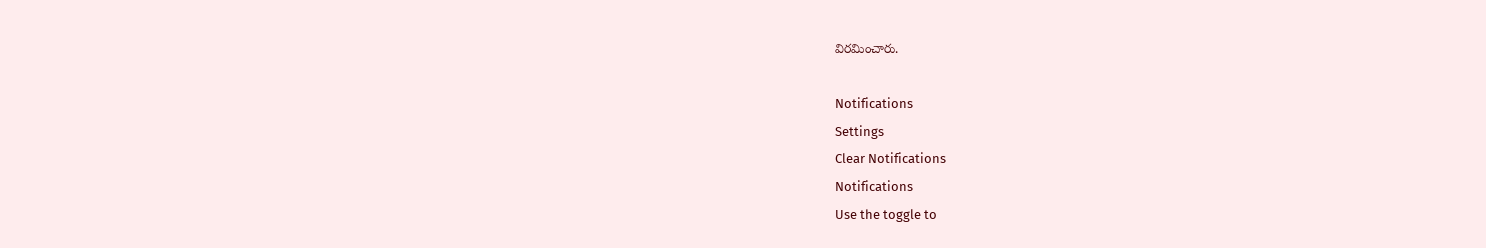విరమించారు.

Notifications
Settings
Clear Notifications
Notifications
Use the toggle to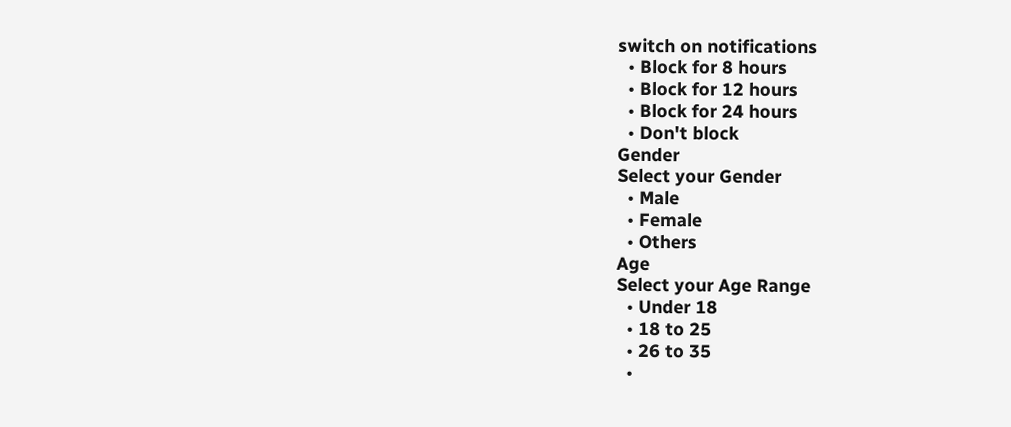switch on notifications
  • Block for 8 hours
  • Block for 12 hours
  • Block for 24 hours
  • Don't block
Gender
Select your Gender
  • Male
  • Female
  • Others
Age
Select your Age Range
  • Under 18
  • 18 to 25
  • 26 to 35
  •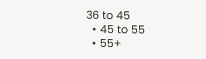36 to 45
  • 45 to 55
  • 55+